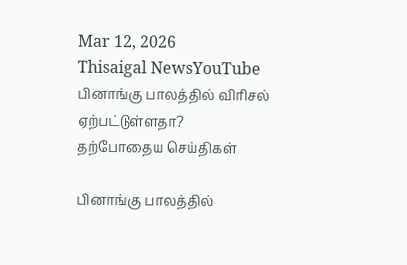Mar 12, 2026
Thisaigal NewsYouTube
பினாங்கு பாலத்தில் விரிசல் ஏற்பட்டுள்ளதா?
தற்போதைய செய்திகள்

பினாங்கு பாலத்தில்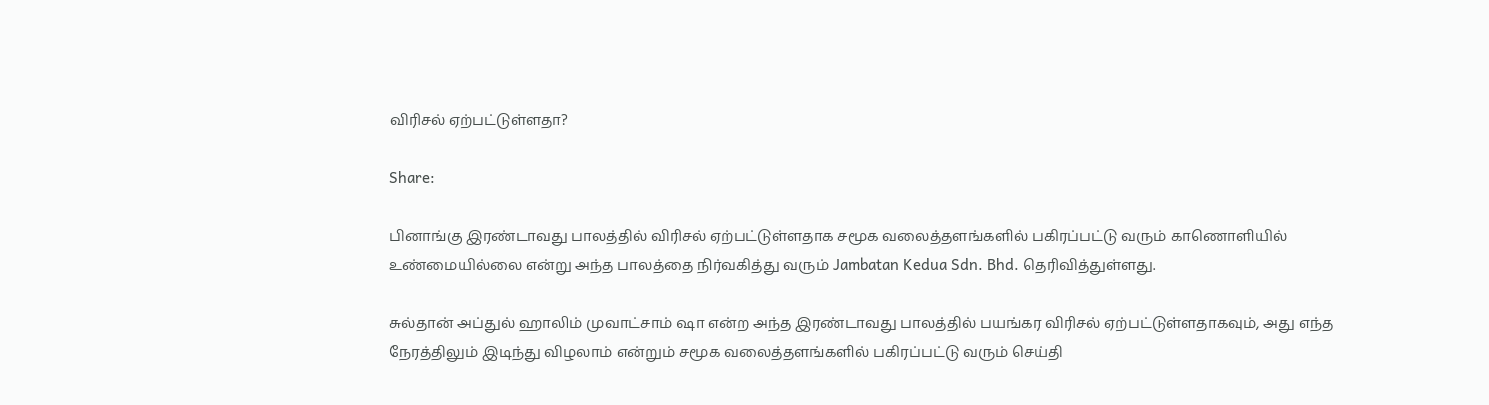விரிசல் ஏற்பட்டுள்ளதா?

Share:

பினாங்கு இரண்டாவது பாலத்தில் விரிசல் ஏற்பட்டுள்ளதாக சமூக வலைத்தளங்களில் பகிரப்பட்டு வரும் காணொளியில் உண்மையில்லை என்று அந்த பாலத்தை நிர்வகித்து வரும் Jambatan Kedua Sdn. Bhd. தெரிவித்துள்ளது.

சுல்தான் அப்துல் ஹாலிம் முவாட்சாம் ஷா என்ற அந்த இரண்டாவது பாலத்தில் பயங்கர விரிசல் ஏற்பட்டுள்ளதாகவும், அது எந்த நேரத்திலும் இடிந்து விழலாம் என்றும் சமூக வலைத்தளங்களில் பகிரப்பட்டு வரும் செய்தி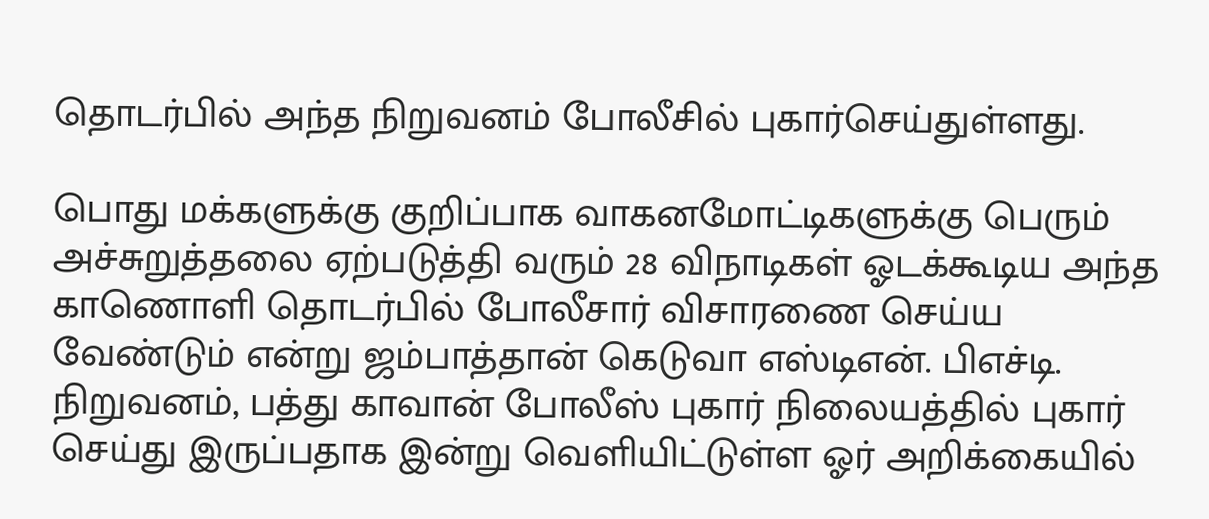தொடர்பில் அந்த நிறுவனம் போலீசில் புகார்செய்துள்ளது.

பொது மக்களுக்கு குறிப்பாக வாகனமோட்டிகளுக்கு பெரும் அச்சுறுத்தலை ஏற்படுத்தி வரும் 28 விநாடிகள் ஓடக்கூடிய அந்த காணொளி தொடர்பில் போலீசார் விசாரணை செய்ய வேண்டும் என்று ஜம்பாத்தான் கெடுவா எஸ்டிஎன். பிஎச்டி. நிறுவனம், பத்து காவான் போலீஸ் புகார் நிலையத்தில் புகார் செய்து இருப்பதாக இன்று வெளியிட்டுள்ள ஓர் அறிக்கையில்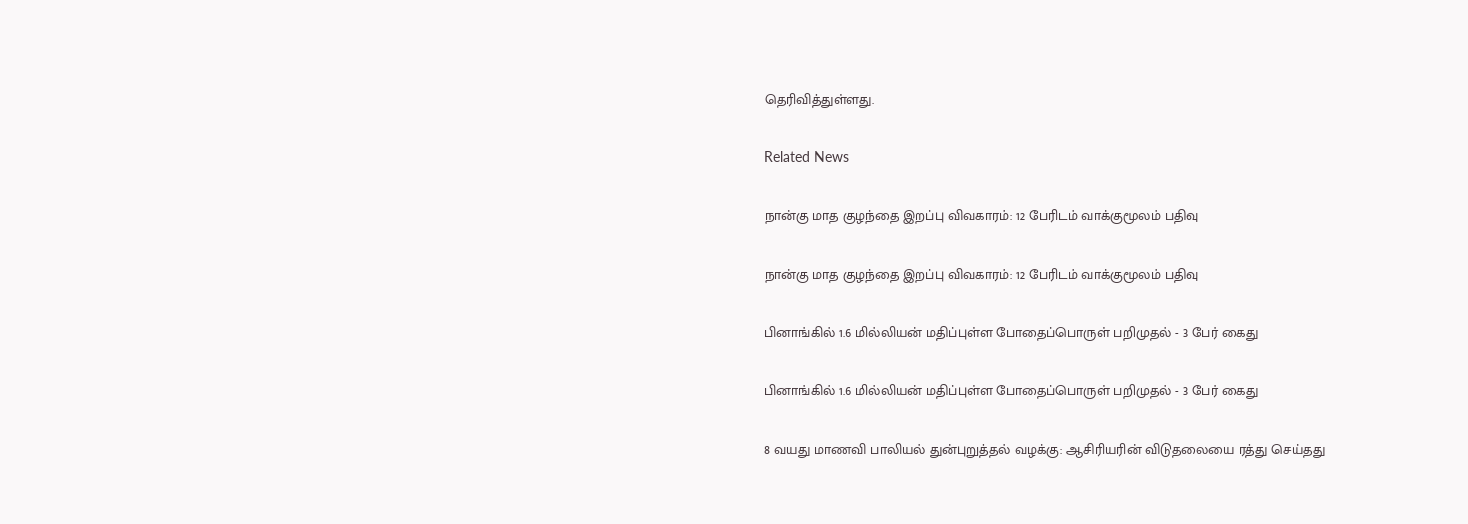தெரிவித்துள்ளது.

Related News

நான்கு மாத குழந்தை இறப்பு விவகாரம்: 12 பேரிடம் வாக்குமூலம் பதிவு

நான்கு மாத குழந்தை இறப்பு விவகாரம்: 12 பேரிடம் வாக்குமூலம் பதிவு

பினாங்கில் 1.6 மில்லியன் மதிப்புள்ள போதைப்பொருள் பறிமுதல் - 3 பேர் கைது

பினாங்கில் 1.6 மில்லியன் மதிப்புள்ள போதைப்பொருள் பறிமுதல் - 3 பேர் கைது

8 வயது மாணவி பாலியல் துன்புறுத்தல் வழக்கு: ஆசிரியரின் விடுதலையை ரத்து செய்தது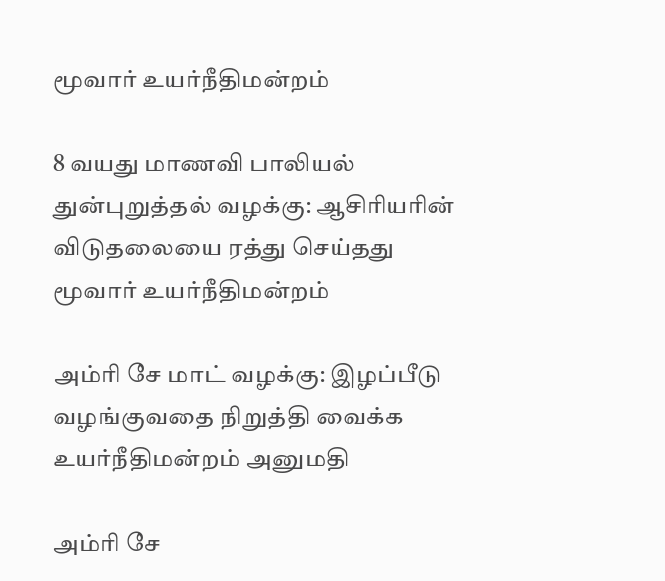மூவார் உயர்நீதிமன்றம்

8 வயது மாணவி பாலியல் துன்புறுத்தல் வழக்கு: ஆசிரியரின் விடுதலையை ரத்து செய்தது மூவார் உயர்நீதிமன்றம்

அம்ரி சே மாட் வழக்கு: இழப்பீடு வழங்குவதை நிறுத்தி வைக்க உயர்நீதிமன்றம் அனுமதி

அம்ரி சே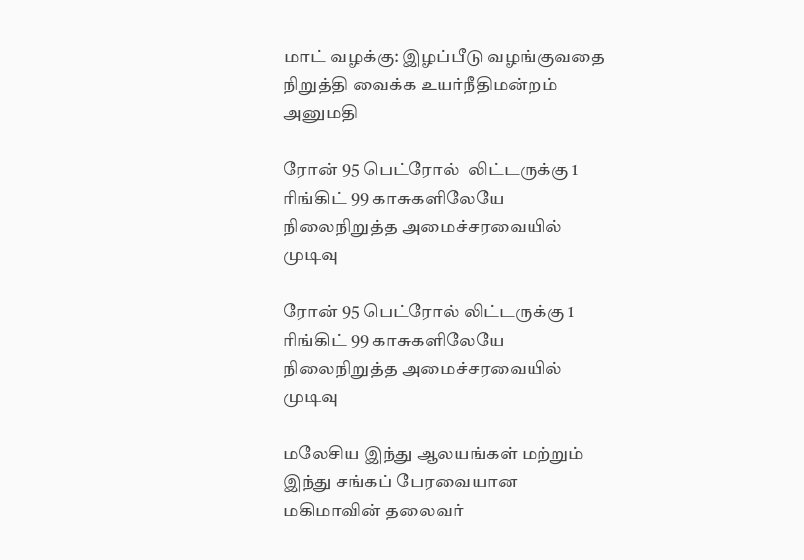மாட் வழக்கு: இழப்பீடு வழங்குவதை நிறுத்தி வைக்க உயர்நீதிமன்றம் அனுமதி

ரோன் 95 பெட்ரோல்  லிட்டருக்கு 1 ரிங்கிட் 99 காசுகளிலேயே நிலைநிறுத்த அமைச்சரவையில் முடிவு

ரோன் 95 பெட்ரோல் லிட்டருக்கு 1 ரிங்கிட் 99 காசுகளிலேயே நிலைநிறுத்த அமைச்சரவையில் முடிவு

மலேசிய இந்து ஆலயங்கள் மற்றும் இந்து சங்கப் பேரவையான மகிமாவின் தலைவர்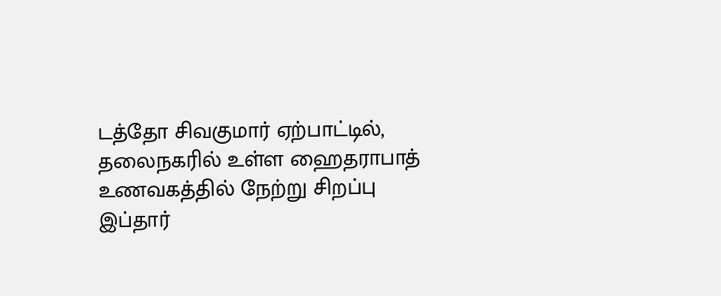டத்தோ சிவகுமார் ஏற்பாட்டில், தலைநகரில் உள்ள ஹைதராபாத் உணவகத்தில் நேற்று சிறப்பு இப்தார்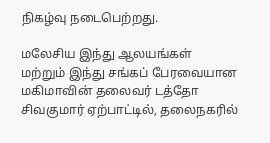நிகழ்வு நடைபெற்றது.

மலேசிய இந்து ஆலயங்கள் மற்றும் இந்து சங்கப் பேரவையான மகிமாவின் தலைவர் டத்தோ சிவகுமார் ஏற்பாட்டில், தலைநகரில்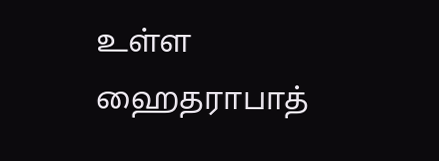உள்ள ஹைதராபாத்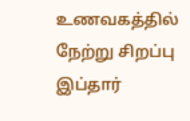உணவகத்தில் நேற்று சிறப்பு இப்தார்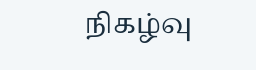நிகழ்வு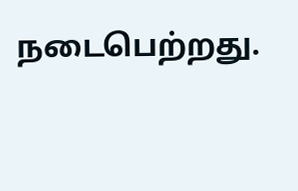நடைபெற்றது.